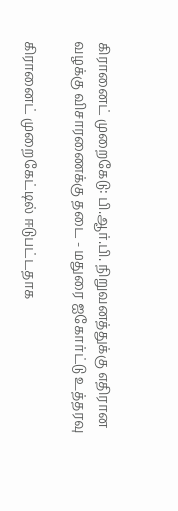கிரானைட் முறைகேடு: பி.ஆர்.பி. நிறுவனத்துக்கு எதிரான வழக்கு விசாரணைக்கு தடை - மதுரை ஐகோர்ட்டு உத்தரவு

கிரானைட் முறைகேட்டில் ஈடுபட்டதாக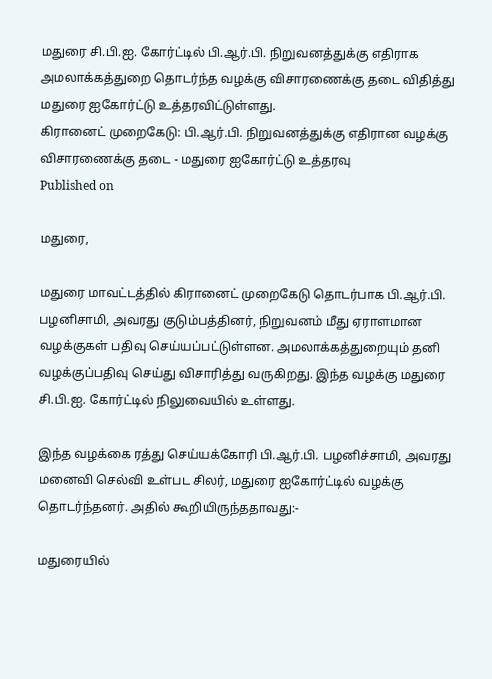மதுரை சி.பி.ஐ. கோர்ட்டில் பி.ஆர்.பி. நிறுவனத்துக்கு எதிராக அமலாக்கத்துறை தொடர்ந்த வழக்கு விசாரணைக்கு தடை விதித்து மதுரை ஐகோர்ட்டு உத்தரவிட்டுள்ளது.
கிரானைட் முறைகேடு: பி.ஆர்.பி. நிறுவனத்துக்கு எதிரான வழக்கு விசாரணைக்கு தடை - மதுரை ஐகோர்ட்டு உத்தரவு
Published on

மதுரை,

மதுரை மாவட்டத்தில் கிரானைட் முறைகேடு தொடர்பாக பி.ஆர்.பி. பழனிசாமி, அவரது குடும்பத்தினர், நிறுவனம் மீது ஏராளமான வழக்குகள் பதிவு செய்யப்பட்டுள்ளன. அமலாக்கத்துறையும் தனி வழக்குப்பதிவு செய்து விசாரித்து வருகிறது. இந்த வழக்கு மதுரை சி.பி.ஐ. கோர்ட்டில் நிலுவையில் உள்ளது.

இந்த வழக்கை ரத்து செய்யக்கோரி பி.ஆர்.பி. பழனிச்சாமி, அவரது மனைவி செல்வி உள்பட சிலர், மதுரை ஐகோர்ட்டில் வழக்கு தொடர்ந்தனர். அதில் கூறியிருந்ததாவது:-

மதுரையில்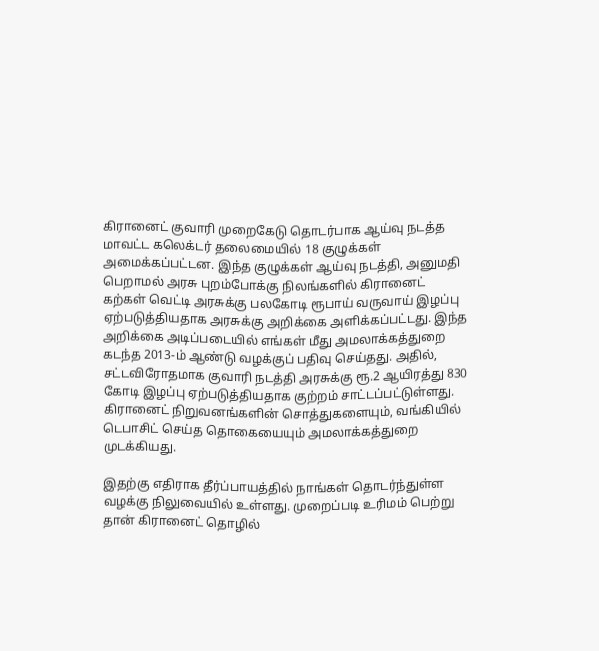கிரானைட் குவாரி முறைகேடு தொடர்பாக ஆய்வு நடத்த மாவட்ட கலெக்டர் தலைமையில் 18 குழுக்கள் அமைக்கப்பட்டன. இந்த குழுக்கள் ஆய்வு நடத்தி, அனுமதி பெறாமல் அரசு புறம்போக்கு நிலங்களில் கிரானைட் கற்கள் வெட்டி அரசுக்கு பலகோடி ரூபாய் வருவாய் இழப்பு ஏற்படுத்தியதாக அரசுக்கு அறிக்கை அளிக்கப்பட்டது. இந்த அறிக்கை அடிப்படையில் எங்கள் மீது அமலாக்கத்துறை கடந்த 2013-ம் ஆண்டு வழக்குப் பதிவு செய்தது. அதில், சட்டவிரோதமாக குவாரி நடத்தி அரசுக்கு ரூ.2 ஆயிரத்து 830 கோடி இழப்பு ஏற்படுத்தியதாக குற்றம் சாட்டப்பட்டுள்ளது. கிரானைட் நிறுவனங்களின் சொத்துகளையும், வங்கியில் டெபாசிட் செய்த தொகையையும் அமலாக்கத்துறை முடக்கியது.

இதற்கு எதிராக தீர்ப்பாயத்தில் நாங்கள் தொடர்ந்துள்ள வழக்கு நிலுவையில் உள்ளது. முறைப்படி உரிமம் பெற்று தான் கிரானைட் தொழில்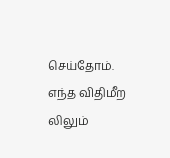செய்தோம். எந்த விதிமீற லிலும்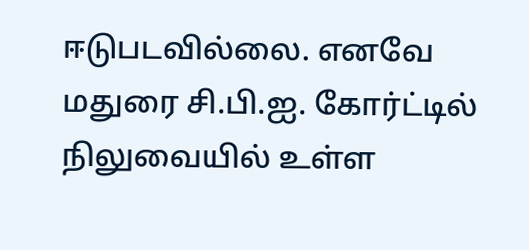ஈடுபடவில்லை. எனவே மதுரை சி.பி.ஐ. கோர்ட்டில் நிலுவையில் உள்ள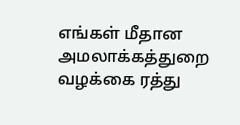எங்கள் மீதான அமலாக்கத்துறை வழக்கை ரத்து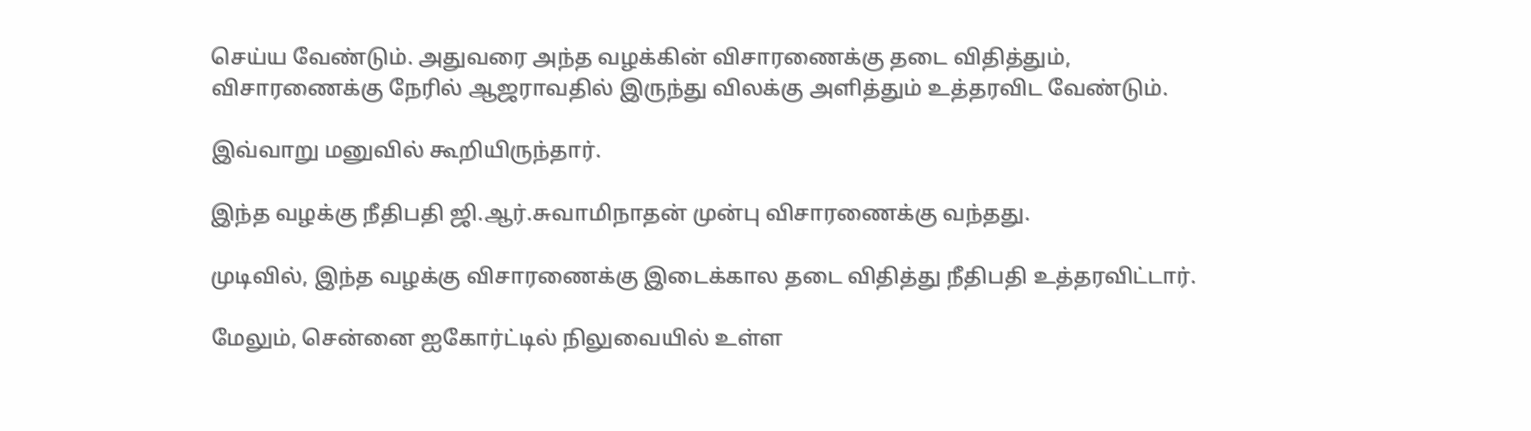செய்ய வேண்டும். அதுவரை அந்த வழக்கின் விசாரணைக்கு தடை விதித்தும், விசாரணைக்கு நேரில் ஆஜராவதில் இருந்து விலக்கு அளித்தும் உத்தரவிட வேண்டும்.

இவ்வாறு மனுவில் கூறியிருந்தார்.

இந்த வழக்கு நீதிபதி ஜி.ஆர்.சுவாமிநாதன் முன்பு விசாரணைக்கு வந்தது.

முடிவில், இந்த வழக்கு விசாரணைக்கு இடைக்கால தடை விதித்து நீதிபதி உத்தரவிட்டார்.

மேலும், சென்னை ஐகோர்ட்டில் நிலுவையில் உள்ள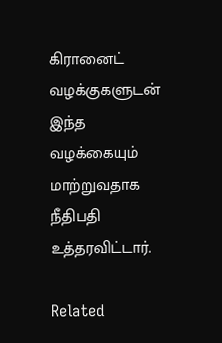கிரானைட் வழக்குகளுடன் இந்த வழக்கையும் மாற்றுவதாக நீதிபதி உத்தரவிட்டார்.

Related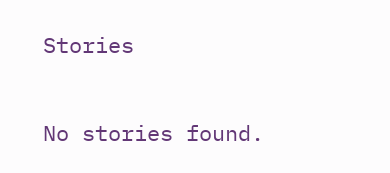Stories

No stories found.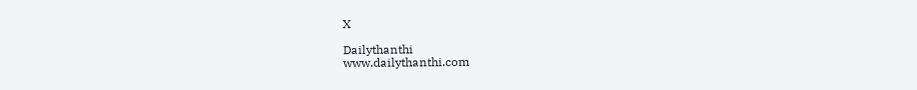X

Dailythanthi
www.dailythanthi.com